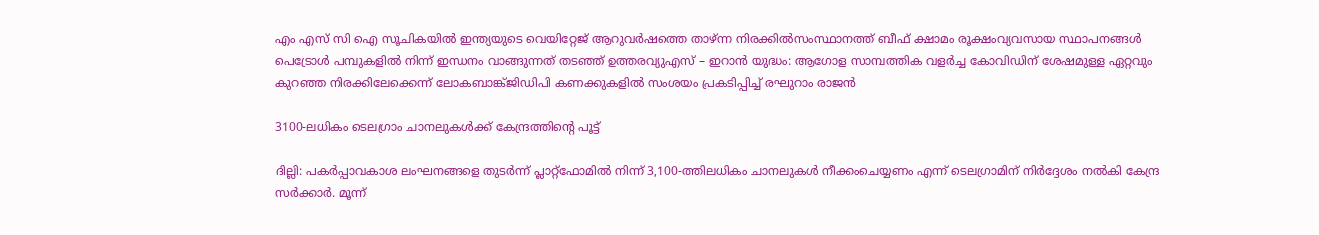എം എസ് സി ഐ സൂചികയില്‍ ഇന്ത്യയുടെ വെയിറ്റേജ് ആറുവര്‍ഷത്തെ താഴ്ന്ന നിരക്കില്‍സംസ്ഥാനത്ത് ബീഫ് ക്ഷാമം രൂക്ഷംവ്യവസായ സ്ഥാപനങ്ങൾ പെട്രോൾ പമ്പുകളിൽ നിന്ന് ഇന്ധനം വാങ്ങുന്നത് തടഞ്ഞ് ഉത്തരവ്യുഎസ് – ഇറാൻ യുദ്ധം: ആഗോള സാമ്പത്തിക വളർച്ച കോവിഡിന് ശേഷമുള്ള ഏറ്റവും കുറഞ്ഞ നിരക്കിലേക്കെന്ന് ലോകബാങ്ക്ജിഡിപി കണക്കുകളിൽ സംശയം പ്രകടിപ്പിച്ച് രഘുറാം രാജൻ

3100-ലധികം ടെലഗ്രാം ചാനലുകള്‍ക്ക് കേന്ദ്രത്തിന്‍റെ പൂട്ട്

ദില്ലി: പകര്‍പ്പാവകാശ ലംഘനങ്ങളെ തുടര്‍ന്ന് പ്ലാറ്റ്‌ഫോമില്‍ നിന്ന് 3,100-ത്തിലധികം ചാനലുകള്‍ നീക്കംചെയ്യണം എന്ന് ടെലഗ്രാമിന് നിര്‍ദ്ദേശം നല്‍കി കേന്ദ്ര സര്‍ക്കാര്‍. മൂന്ന്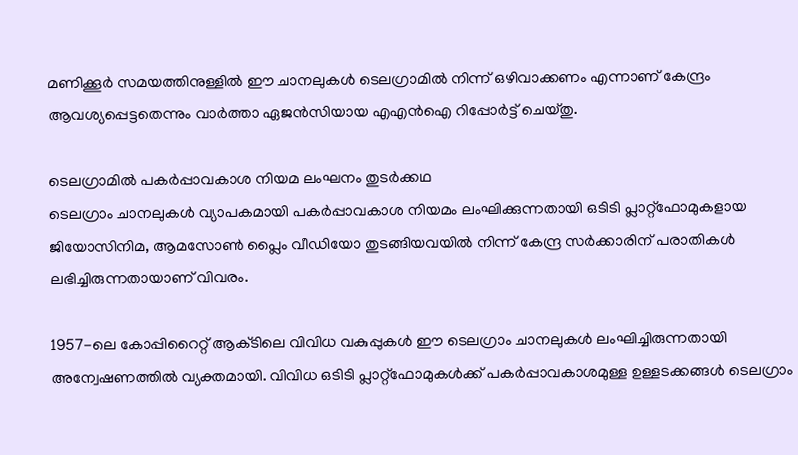മണിക്കൂര്‍ സമയത്തിനുള്ളില്‍ ഈ ചാനലുകള്‍ ടെലഗ്രാമില്‍ നിന്ന് ഒഴിവാക്കണം എന്നാണ് കേന്ദ്രം ആവശ്യപ്പെട്ടതെന്നും വാര്‍ത്താ ഏജന്‍സിയായ എഎന്‍ഐ റിപ്പോര്‍ട്ട് ചെയ്‌തു.

ടെലഗ്രാമില്‍ പകര്‍പ്പാവകാശ നിയമ ലംഘനം തുടര്‍ക്കഥ
ടെലഗ്രാം ചാനലുകള്‍ വ്യാപകമായി പകര്‍പ്പാവകാശ നിയമം ലംഘിക്കുന്നതായി ഒടിടി പ്ലാറ്റ്‌ഫോമുകളായ ജിയോസിനിമ, ആമസോണ്‍ പ്ലൈം വീഡിയോ തുടങ്ങിയവയില്‍ നിന്ന് കേന്ദ്ര സര്‍ക്കാരിന് പരാതികള്‍ ലഭിച്ചിരുന്നതായാണ് വിവരം.

1957-ലെ കോപ്പിറൈറ്റ് ആക്‌ടിലെ വിവിധ വകുപ്പുകള്‍ ഈ ടെലഗ്രാം ചാനലുകള്‍ ലംഘിച്ചിരുന്നതായി അന്വേഷണത്തില്‍ വ്യക്തമായി. വിവിധ ഒടിടി പ്ലാറ്റ്‌ഫോമുകള്‍ക്ക് പകര്‍പ്പാവകാശമുള്ള ഉള്ളടക്കങ്ങള്‍ ടെലഗ്രാം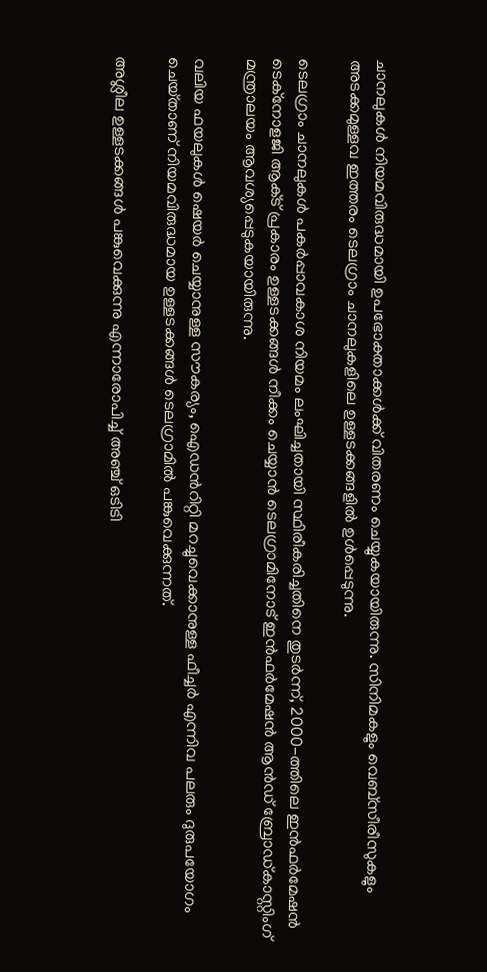ചാനലുകള്‍ നിയമവിരുദ്ധമായി ഉപഭോക്താക്കള്‍ക്ക് വിതരണം ചെയ്യുകയായിരുന്നു. സിനിമകളും വെബ്‌സീരീസുകളും അടക്കമുള്ളവ ഇത്തരം ടെലഗ്രാം ചാനലുകളിലെ ഉള്ളടക്കങ്ങളില്‍ ഉള്‍പ്പെടുന്നു.

ടെലഗ്രാം ചാനലുകള്‍ പകര്‍പ്പാവകാശ നിയമം ലംഘിച്ചതായി സ്ഥിരീകരിച്ചതിനെ തുടര്‍ന്ന്, 2000-ത്തിലെ ഇന്‍ഫര്‍മേഷന്‍ ടെക്‌നോളജി ആക്‌ട് പ്രകാരം ഉള്ളടക്കങ്ങള്‍ നീക്കം ചെയ്യാന്‍ ടെലഗ്രാമിനോട് ഇന്‍ഫര്‍മേഷന്‍ ആന്‍ഡ് ബ്രോഡ്‌കാസ്റ്റിംഗ് മന്ത്രാലയം ആവശ്യപ്പെടുകയായിരുന്നു.

വലിയ ഫയലുകള്‍ ഷെയര്‍ ചെയ്യാനുള്ള സൗകര്യം, ഐഡന്‍റിറ്റി മറച്ചുവെക്കാനുള്ള ഫീച്ചര്‍ എന്നിവ പലരും ദുരുപയോഗം ചെയ്‌താണ് നിയമവിരുദ്ധമായ ഉള്ളടക്കങ്ങള്‍ ടെലഗ്രാമില്‍ പങ്കുവെക്കുന്നത്.

അശ്ലീല ഉള്ളടക്കങ്ങള്‍ പങ്കുവെക്കുന്നു എന്നാരോപിച്ച് അഞ്ച് ഒടിടി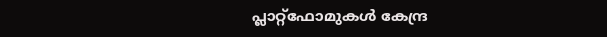പ്ലാറ്റ്‌ഫോമുകള്‍ കേന്ദ്ര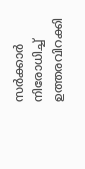സര്‍ക്കാര്‍ നിരോധിച്ച് ഉത്തരവിറക്കി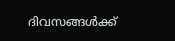ദിവസങ്ങള്‍ക്ക്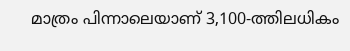മാത്രം പിന്നാലെയാണ് 3,100-ത്തിലധികം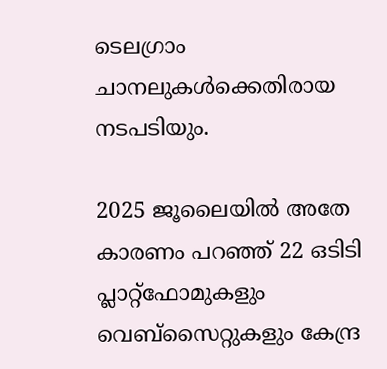ടെലഗ്രാം ചാനലുകള്‍ക്കെതിരായ നടപടിയും.

2025 ജൂലൈയില്‍ അതേ കാരണം പറഞ്ഞ് 22 ഒടിടി പ്ലാറ്റ്‌ഫോമുകളും വെബ്‌സൈറ്റുകളും കേന്ദ്ര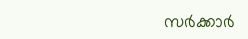സര്‍ക്കാര്‍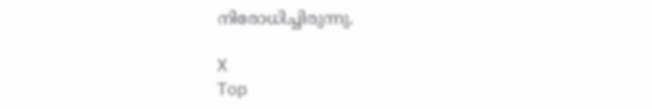നിരോധിച്ചിരുന്നു.

X
Top